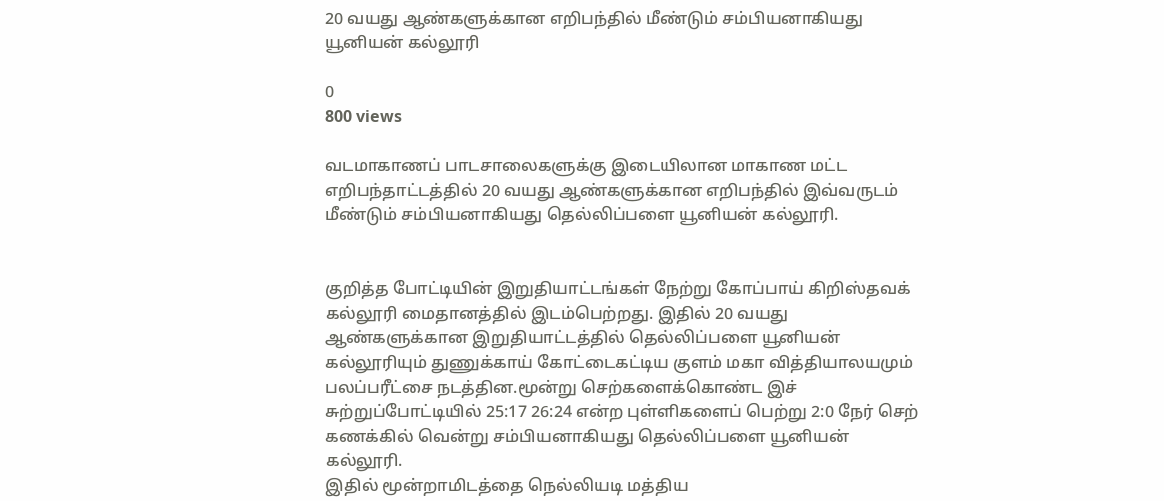20 வயது ஆண்களுக்கான எறிபந்தில் மீண்டும் சம்பியனாகியது யூனியன் கல்லூரி

0
800 views

வடமாகாணப் பாடசாலைகளுக்கு இடையிலான மாகாண மட்ட எறிபந்தாட்டத்தில் 20 வயது ஆண்களுக்கான எறிபந்தில் இவ்வருடம் மீண்டும் சம்பியனாகியது தெல்லிப்பளை யூனியன் கல்லூரி.


குறித்த போட்டியின் இறுதியாட்டங்கள் நேற்று கோப்பாய் கிறிஸ்தவக் கல்லூரி மைதானத்தில் இடம்பெற்றது. இதில் 20 வயது ஆண்களுக்கான இறுதியாட்டத்தில் தெல்லிப்பளை யூனியன் கல்லூரியும் துணுக்காய் கோட்டைகட்டிய குளம் மகா வித்தியாலயமும் பலப்பரீட்சை நடத்தின.மூன்று செற்களைக்கொண்ட இச் சுற்றுப்போட்டியில் 25:17 26:24 என்ற புள்ளிகளைப் பெற்று 2:0 நேர் செற் கணக்கில் வென்று சம்பியனாகியது தெல்லிப்பளை யூனியன் கல்லூரி.
இதில் மூன்றாமிடத்தை நெல்லியடி மத்திய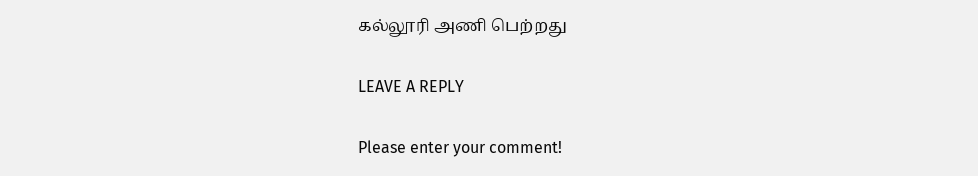கல்லூரி அணி பெற்றது

LEAVE A REPLY

Please enter your comment!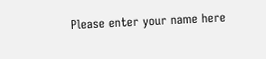Please enter your name here